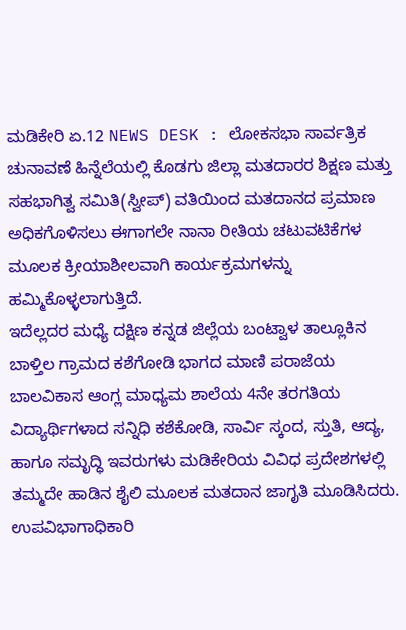ಮಡಿಕೇರಿ ಏ.12 NEWS DESK : ಲೋಕಸಭಾ ಸಾರ್ವತ್ರಿಕ ಚುನಾವಣೆ ಹಿನ್ನೆಲೆಯಲ್ಲಿ ಕೊಡಗು ಜಿಲ್ಲಾ ಮತದಾರರ ಶಿಕ್ಷಣ ಮತ್ತು ಸಹಭಾಗಿತ್ವ ಸಮಿತಿ(ಸ್ವೀಪ್) ವತಿಯಿಂದ ಮತದಾನದ ಪ್ರಮಾಣ ಅಧಿಕಗೊಳಿಸಲು ಈಗಾಗಲೇ ನಾನಾ ರೀತಿಯ ಚಟುವಟಿಕೆಗಳ ಮೂಲಕ ಕ್ರೀಯಾಶೀಲವಾಗಿ ಕಾರ್ಯಕ್ರಮಗಳನ್ನು ಹಮ್ಮಿಕೊಳ್ಳಲಾಗುತ್ತಿದೆ.
ಇದೆಲ್ಲದರ ಮಧ್ಯೆ ದಕ್ಷಿಣ ಕನ್ನಡ ಜಿಲ್ಲೆಯ ಬಂಟ್ವಾಳ ತಾಲ್ಲೂಕಿನ ಬಾಳ್ತಿಲ ಗ್ರಾಮದ ಕಶೆಗೋಡಿ ಭಾಗದ ಮಾಣಿ ಪರಾಜೆಯ ಬಾಲವಿಕಾಸ ಆಂಗ್ಲ ಮಾಧ್ಯಮ ಶಾಲೆಯ 4ನೇ ತರಗತಿಯ ವಿದ್ಯಾರ್ಥಿಗಳಾದ ಸನ್ನಿಧಿ ಕಶೆಕೋಡಿ, ಸಾರ್ವಿ ಸ್ಕಂದ, ಸ್ತುತಿ, ಆದ್ಯ, ಹಾಗೂ ಸಮೃದ್ಧಿ ಇವರುಗಳು ಮಡಿಕೇರಿಯ ವಿವಿಧ ಪ್ರದೇಶಗಳಲ್ಲಿ ತಮ್ಮದೇ ಹಾಡಿನ ಶೈಲಿ ಮೂಲಕ ಮತದಾನ ಜಾಗೃತಿ ಮೂಡಿಸಿದರು.
ಉಪವಿಭಾಗಾಧಿಕಾರಿ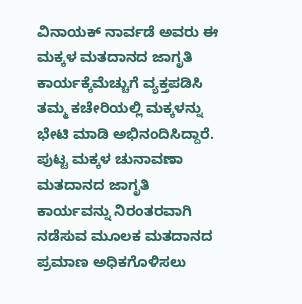ವಿನಾಯಕ್ ನಾರ್ವಡೆ ಅವರು ಈ ಮಕ್ಕಳ ಮತದಾನದ ಜಾಗೃತಿ ಕಾರ್ಯಕ್ಕೆಮೆಚ್ಚುಗೆ ವ್ಯಕ್ತಪಡಿಸಿ ತಮ್ಮ ಕಚೇರಿಯಲ್ಲಿ ಮಕ್ಕಳನ್ನು ಭೇಟಿ ಮಾಡಿ ಅಭಿನಂದಿಸಿದ್ದಾರೆ. ಪುಟ್ಟ ಮಕ್ಕಳ ಚುನಾವಣಾ ಮತದಾನದ ಜಾಗೃತಿ ಕಾರ್ಯವನ್ನು ನಿರಂತರವಾಗಿ ನಡೆಸುವ ಮೂಲಕ ಮತದಾನದ ಪ್ರಮಾಣ ಅಧಿಕಗೊಳಿಸಲು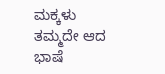ಮಕ್ಕಳು ತಮ್ಮದೇ ಆದ ಭಾಷೆ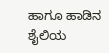ಹಾಗೂ ಹಾಡಿನ ಶೈಲಿಯ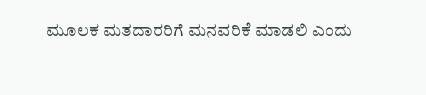ಮೂಲಕ ಮತದಾರರಿಗೆ ಮನವರಿಕೆ ಮಾಡಲಿ ಎಂದು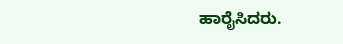ಹಾರೈಸಿದರು.